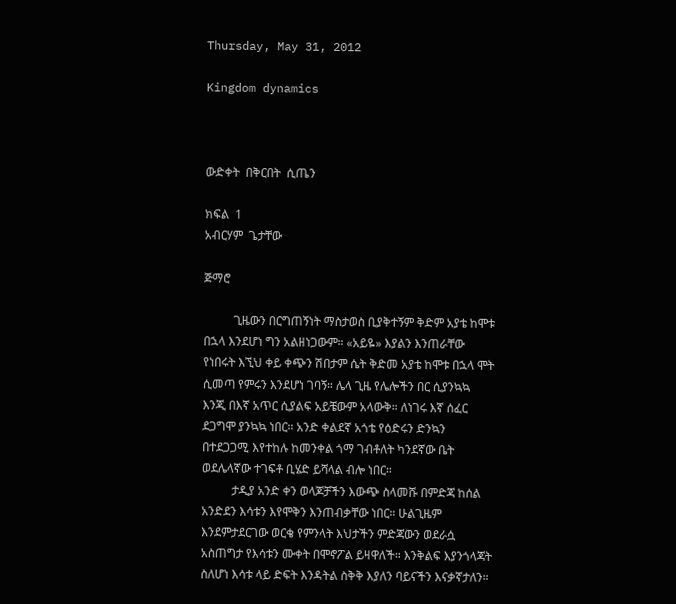Thursday, May 31, 2012

Kingdom dynamics



ውድቀት  በቅርበት  ሲጤን

ክፍል  1
አብርሃም  ጌታቸው

ጅማሮ

          ጊዜውን በርግጠኝነት ማስታወስ ቢያቅተኝም ቅድም አያቴ ከሞቱ በኋላ እንደሆነ ግን አልዘነጋውም። «አይዬ» እያልን እንጠራቸው የነበሩት እኚህ ቀይ ቀጭን ሽበታም ሴት ቅድመ አያቴ ከሞቱ በኋላ ሞት ሲመጣ የምሩን እንደሆነ ገባኝ። ሌላ ጊዜ የሌሎችን በር ሲያንኳኳ እንጂ በእኛ አጥር ሲያልፍ አይቼውም አላውቅ። ለነገሩ እኛ ሰፈር ደጋግሞ ያንኳኳ ነበር። አንድ ቀልደኛ አጎቴ የዕድሩን ድንኳን በተደጋጋሚ እየተከሉ ከመንቀል ጎማ ገብቶለት ካንደኛው ቤት ወደሌላኛው ተገፍቶ ቢሄድ ይሻላል ብሎ ነበር።
          ታዲያ አንድ ቀን ወላጆቻችን እውጭ ስላመሹ በምድጃ ከሰል አንድደን እሳቱን እየሞቅን እንጠብቃቸው ነበር። ሁልጊዜም እንደምታደርገው ወርቄ የምንላት እህታችን ምድጃውን ወደራሷ አስጠግታ የእሳቱን ሙቀት በሞኖፖል ይዛዋለች። እንቅልፍ እያንጎላጃት ስለሆነ እሳቱ ላይ ድፍት እንዳትል ስቅቅ እያለን ባይናችን እናቃኛታለን።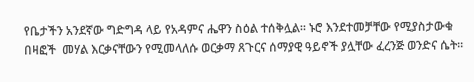የቤታችን አንደኛው ግድግዳ ላይ የአዳምና ሔዋን ስዕል ተሰቅሏል። ኑሮ እንደተመቻቸው የሚያስታውቁ በዛፎች  መሃል እርቃናቸውን የሚመላለሱ ወርቃማ ጸጉርና ሰማያዊ ዓይኖች ያሏቸው ፈረንጅ ወንድና ሴት።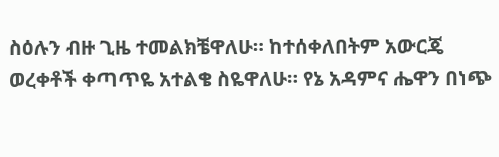ስዕሉን ብዙ ጊዜ ተመልክቼዋለሁ። ከተሰቀለበትም አውርጄ ወረቀቶች ቀጣጥዬ አተልቄ ስዬዋለሁ። የኔ አዳምና ሔዋን በነጭ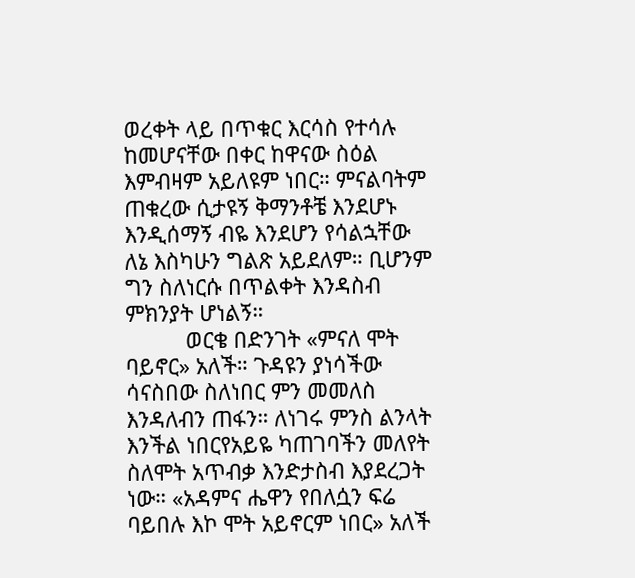ወረቀት ላይ በጥቁር እርሳስ የተሳሉ ከመሆናቸው በቀር ከዋናው ስዕል እምብዛም አይለዩም ነበር። ምናልባትም ጠቁረው ሲታዩኝ ቅማንቶቼ እንደሆኑ እንዲሰማኝ ብዬ እንደሆን የሳልኋቸው ለኔ እስካሁን ግልጽ አይደለም። ቢሆንም ግን ስለነርሱ በጥልቀት እንዳስብ ምክንያት ሆነልኝ።
          ወርቄ በድንገት «ምናለ ሞት ባይኖር» አለች። ጉዳዩን ያነሳችው ሳናስበው ስለነበር ምን መመለስ እንዳለብን ጠፋን። ለነገሩ ምንስ ልንላት እንችል ነበርየአይዬ ካጠገባችን መለየት ስለሞት አጥብቃ እንድታስብ እያደረጋት  ነው። «አዳምና ሔዋን የበለሷን ፍሬ ባይበሉ እኮ ሞት አይኖርም ነበር» አለች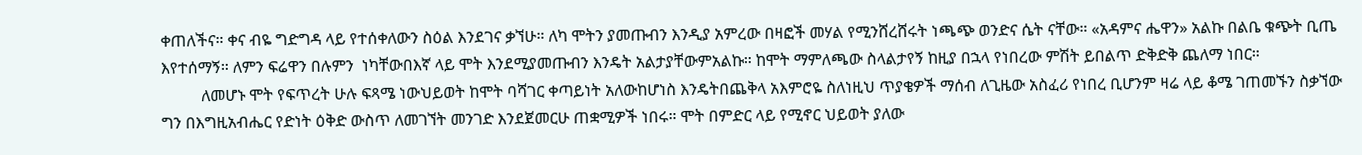ቀጠለችና። ቀና ብዬ ግድግዳ ላይ የተሰቀለውን ስዕል እንደገና ቃኘሁ። ለካ ሞትን ያመጡብን እንዲያ አምረው በዛፎች መሃል የሚንሸረሸሩት ነጫጭ ወንድና ሴት ናቸው። «አዳምና ሔዋን» አልኩ በልቤ ቁጭት ቢጤ እየተሰማኝ። ለምን ፍሬዋን በሉምን  ነካቸውበእኛ ላይ ሞት እንደሚያመጡብን እንዴት አልታያቸውምአልኩ። ከሞት ማምለጫው ስላልታየኝ ከዚያ በኋላ የነበረው ምሽት ይበልጥ ድቅድቅ ጨለማ ነበር።
          ለመሆኑ ሞት የፍጥረት ሁሉ ፍጻሜ ነውህይወት ከሞት ባሻገር ቀጣይነት አለውከሆነስ እንዴትበጨቅላ አእምሮዬ ስለነዚህ ጥያቄዎች ማሰብ ለጊዜው አስፈሪ የነበረ ቢሆንም ዛሬ ላይ ቆሜ ገጠመኙን ስቃኘው ግን በእግዚአብሔር የድነት ዕቅድ ውስጥ ለመገኘት መንገድ እንደጀመርሁ ጠቋሚዎች ነበሩ። ሞት በምድር ላይ የሚኖር ህይወት ያለው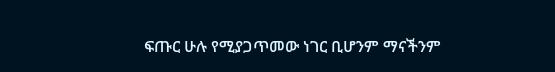ፍጡር ሁሉ የሚያጋጥመው ነገር ቢሆንም ማናችንም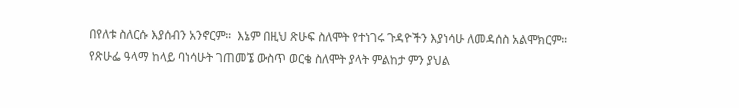በየለቱ ስለርሱ እያሰብን አንኖርም።  እኔም በዚህ ጽሁፍ ስለሞት የተነገሩ ጉዳዮችን እያነሳሁ ለመዳሰስ አልሞክርም። የጽሁፌ ዓላማ ከላይ ባነሳሁት ገጠመኜ ውስጥ ወርቄ ስለሞት ያላት ምልከታ ምን ያህል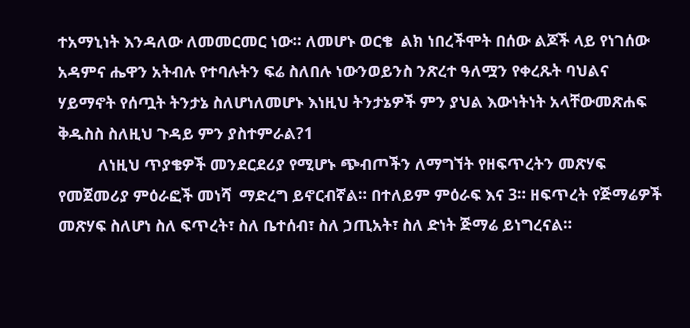ተአማኒነት እንዳለው ለመመርመር ነው። ለመሆኑ ወርቄ  ልክ ነበረችሞት በሰው ልጆች ላይ የነገሰው አዳምና ሔዋን አትብሉ የተባሉትን ፍሬ ስለበሉ ነውንወይንስ ንጽረተ ዓለሟን የቀረጹት ባህልና ሃይማኖት የሰጧት ትንታኔ ስለሆነለመሆኑ እነዚህ ትንታኔዎች ምን ያህል እውነትነት አላቸውመጽሐፍ ቅዱስስ ስለዚህ ጉዳይ ምን ያስተምራል?1
          ለነዚህ ጥያቄዎች መንደርደሪያ የሚሆኑ ጭብጦችን ለማግኘት የዘፍጥረትን መጽሃፍ የመጀመሪያ ምዕራፎች መነሻ  ማድረግ ይኖርብኛል። በተለይም ምዕራፍ እና 3። ዘፍጥረት የጅማሬዎች መጽሃፍ ስለሆነ ስለ ፍጥረት፣ ስለ ቤተሰብ፣ ስለ ኃጢአት፣ ስለ ድነት ጅማሬ ይነግረናል።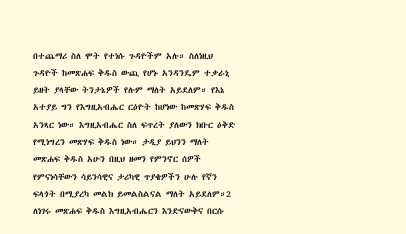በተጨማሪ ስለ ሞት የተነሱ ጉዳዮችም አሉ። ስለነዚህ ጉዳዮች ከመጽሐፍ ቅዱስ ውጪ የሆኑ አንዳንዴም ተቃራኒ ይዘት ያላቸው ትንታኔዎች የሉም ማለት አይደለም። የእኔ አተያይ ግን የእግዚአብሔር ርዕዮት ከሆነው ከመጽሃፍ ቅዱስ አንጻር ነው። እግዚአብሔር ስለ ፍጥረት ያለውን ክቡር ዕቅድ የሚነግረን መጽሃፍ ቅዱስ ነው። ታዲያ ይህንን ማለት መጽሐፍ ቅዱስ አሁን በዚህ ዘመን የምንኖር ሰዎች የምናነሳቸውን ሳይንሳዊና ታሪካዊ ጥያቄዎችን ሁሉ የኛን ፍላጎት በሚያረካ መልክ ይመልስልናል ማለት አይደለም።2 ለነገሩ መጽሐፍ ቅዱስ እግዚአብሔርን እንድናውቅና በርሱ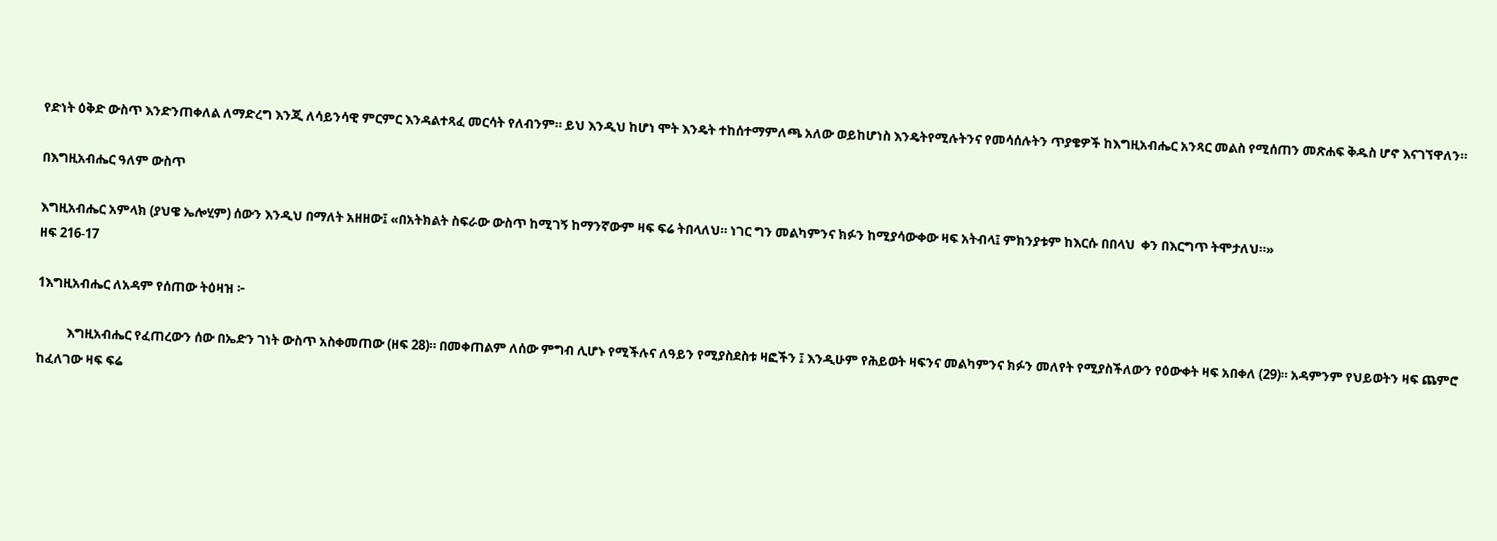የድነት ዕቅድ ውስጥ እንድንጠቀለል ለማድረግ እንጂ ለሳይንሳዊ ምርምር እንዳልተጻፈ መርሳት የለብንም። ይህ እንዲህ ከሆነ ሞት እንዴት ተከሰተማምለጫ አለው ወይከሆነስ እንዴትየሚሉትንና የመሳሰሉትን ጥያቄዎች ከእግዚአብሔር አንጻር መልስ የሚሰጠን መጽሐፍ ቅዱስ ሆኖ እናገኘዋለን።

በእግዚአብሔር ዓለም ውስጥ

እግዚአብሔር አምላክ (ያህዌ ኤሎሂም) ሰውን እንዲህ በማለት አዘዘው፤ «በአትክልት ስፍራው ውስጥ ከሚገኝ ከማንኛውም ዛፍ ፍሬ ትበላለህ። ነገር ግን መልካምንና ክፉን ከሚያሳውቀው ዛፍ አትብላ፤ ምክንያቱም ከእርሱ በበላህ  ቀን በእርግጥ ትሞታለህ።»
ዘፍ 216-17

1እግዚአብሔር ለአዳም የሰጠው ትዕዛዝ ፦

          እግዚአብሔር የፈጠረውን ሰው በኤድን ገነት ውስጥ አስቀመጠው (ዘፍ 28)። በመቀጠልም ለሰው ምግብ ሊሆኑ የሚችሉና ለዓይን የሚያስደስቱ ዛፎችን ፤ እንዲሁም የሕይወት ዛፍንና መልካምንና ክፉን መለየት የሚያስችለውን የዕውቀት ዛፍ አበቀለ (29)። አዳምንም የህይወትን ዛፍ ጨምሮ ከፈለገው ዛፍ ፍሬ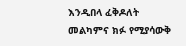እንዲበላ ፈቅዶለት መልካምና ክፉ የሚያሳውቅ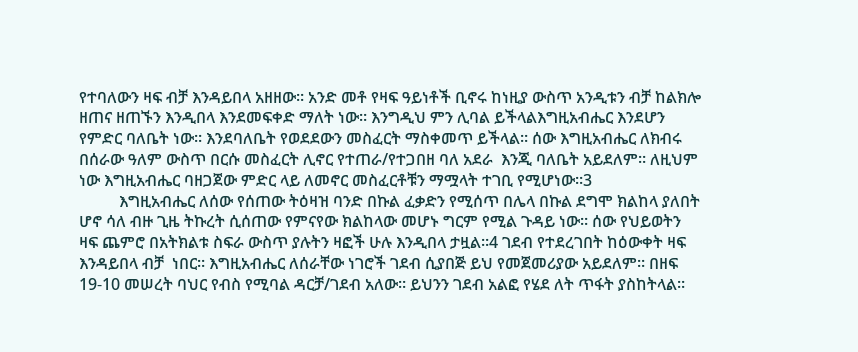የተባለውን ዛፍ ብቻ እንዳይበላ አዘዘው። አንድ መቶ የዛፍ ዓይነቶች ቢኖሩ ከነዚያ ውስጥ አንዲቱን ብቻ ከልክሎ ዘጠና ዘጠኙን እንዲበላ እንደመፍቀድ ማለት ነው። እንግዲህ ምን ሊባል ይችላልእግዚአብሔር እንደሆን የምድር ባለቤት ነው። እንደባለቤት የወደደውን መስፈርት ማስቀመጥ ይችላል። ሰው እግዚአብሔር ለክብሩ በሰራው ዓለም ውስጥ በርሱ መስፈርት ሊኖር የተጠራ/የተጋበዘ ባለ አደራ  እንጂ ባለቤት አይደለም። ለዚህም ነው እግዚአብሔር ባዘጋጀው ምድር ላይ ለመኖር መስፈርቶቹን ማሟላት ተገቢ የሚሆነው።3
          እግዚአብሔር ለሰው የሰጠው ትዕዛዝ ባንድ በኩል ፈቃድን የሚሰጥ በሌላ በኩል ደግሞ ክልከላ ያለበት ሆኖ ሳለ ብዙ ጊዜ ትኩረት ሲሰጠው የምናየው ክልከላው መሆኑ ግርም የሚል ጉዳይ ነው። ሰው የህይወትን ዛፍ ጨምሮ በአትክልቱ ስፍራ ውስጥ ያሉትን ዛፎች ሁሉ እንዲበላ ታዟል።4 ገደብ የተደረገበት ከዕውቀት ዛፍ እንዳይበላ ብቻ  ነበር። እግዚአብሔር ለሰራቸው ነገሮች ገደብ ሲያበጅ ይህ የመጀመሪያው አይደለም። በዘፍ 19-10 መሠረት ባህር የብስ የሚባል ዳርቻ/ገደብ አለው። ይህንን ገደብ አልፎ የሄደ ለት ጥፋት ያስከትላል።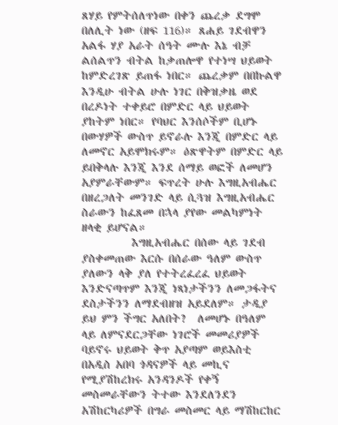ጸሃይ የምትሰለጥነው በቀን ጨረቃ ደግሞ በለሊት ነው (ዘፍ 116)። ጸሐይ ገደብዋን አልፋ ሃያ አራት ሰዓት ሙሉ እኔ ብቻ ልሰልጥን ብትል ከቃጠሎዋ የተነሣ ህይወት ከምድረገጽ ይጠፋ ነበር። ጨረቃም በበኩልዋ እንዲሁ ብትል ሁሉ ነገር በቅዝቃዜ ወደ በረዶነት ተቀይሮ በምድር ላይ ህይወት ያከትም ነበር። የባህር እንሰሶችም ቢሆኑ  በውሃዎች ውስጥ ይኖራሉ እንጂ በምድር ላይ ለመኖር አይሞክሩም። ዕጽዋትም በምድር ላይ ይበቅላሉ እንጂ እንደ ሰማይ ወፎች ለመሆን አያምራቸውም። ፍጥረት ሁሉ እግዚአብሔር በዘረጋለት መንገድ ላይ ሲጓዝ እግዚአብሔር ስራውን ከፈጸመ በኋላ ያየው መልካምነት ዘላቂ ይሆናል።
          እግዚአብሔር በሰው ላይ ገደብ ያስቀመጠው እርሱ በሰራው ዓለም ውስጥ ያለውን ላቅ ያለ የተትረፈረፈ ህይወት  እንድናጣጥም እንጂ ነጻነታችንን ለመጋፋትና ደስታችንን ለማደብዘዝ አይደለም። ታዲያ ይህ ምን ችግር አለበት?  ለመሆኑ በዓለም ላይ ለምናደርጋቸው ነገሮች መመሪያዎች ባይኖሩ ህይወት ቅጥ አያጣም ወይእስቲ በአዲስ አበባ ጎዳናዎች ላይ መኪና የሚያሽከረክሩ አንዳንዶች የቀኝ መስመራቸውን ትተው እንደለንደን አሽከርካሪዎች በግራ መስመር ላይ ማሽከርከር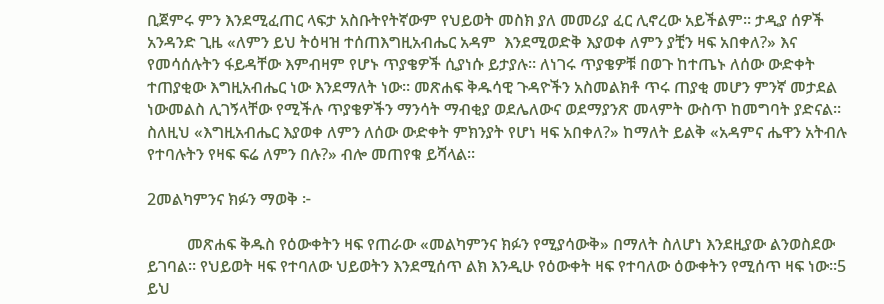ቢጀምሩ ምን እንደሚፈጠር ላፍታ አስቡትየትኛውም የህይወት መስክ ያለ መመሪያ ፈር ሊኖረው አይችልም። ታዲያ ሰዎች አንዳንድ ጊዜ «ለምን ይህ ትዕዛዝ ተሰጠእግዚአብሔር አዳም  እንደሚወድቅ እያወቀ ለምን ያቺን ዛፍ አበቀለ?» እና የመሳሰሉትን ፋይዳቸው እምብዛም የሆኑ ጥያቄዎች ሲያነሱ ይታያሉ። ለነገሩ ጥያቄዎቹ በወጉ ከተጤኑ ለሰው ውድቀት ተጠያቂው እግዚአብሔር ነው እንደማለት ነው። መጽሐፍ ቅዱሳዊ ጉዳዮችን አስመልክቶ ጥሩ ጠያቂ መሆን ምንኛ መታደል ነውመልስ ሊገኝላቸው የሚችሉ ጥያቄዎችን ማንሳት ማብቂያ ወደሌለውና ወደማያንጽ መላምት ውስጥ ከመግባት ያድናል። ስለዚህ «እግዚአብሔር እያወቀ ለምን ለሰው ውድቀት ምክንያት የሆነ ዛፍ አበቀለ?» ከማለት ይልቅ «አዳምና ሔዋን አትብሉ የተባሉትን የዛፍ ፍሬ ለምን በሉ?» ብሎ መጠየቁ ይሻላል።

2መልካምንና ክፉን ማወቅ ፦

          መጽሐፍ ቅዱስ የዕውቀትን ዛፍ የጠራው «መልካምንና ክፉን የሚያሳውቅ» በማለት ስለሆነ እንደዚያው ልንወስደው ይገባል። የህይወት ዛፍ የተባለው ህይወትን እንደሚሰጥ ልክ እንዲሁ የዕውቀት ዛፍ የተባለው ዕውቀትን የሚሰጥ ዛፍ ነው።5 ይህ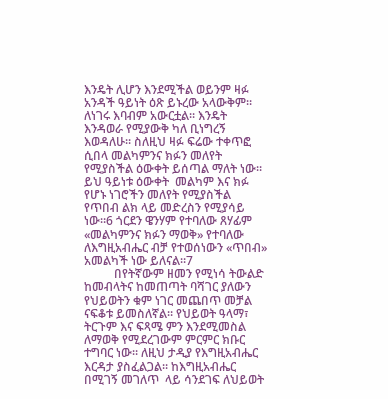እንዴት ሊሆን እንደሚችል ወይንም ዛፉ አንዳች ዓይነት ዕጽ ይኑረው አላውቅም። ለነገሩ እባብም አውርቷል። እንዴት እንዳወራ የሚያውቅ ካለ ቢነግረኝ እወዳለሁ። ስለዚህ ዛፉ ፍሬው ተቀጥፎ ሲበላ መልካምንና ክፉን መለየት የሚያስችል ዕውቀት ይሰጣል ማለት ነው። ይህ ዓይነቱ ዕውቀት  መልካም እና ክፉ የሆኑ ነገሮችን መለየት የሚያስችል የጥበብ ልክ ላይ መድረስን የሚያሳይ ነው።6 ጎርደን ዌንሃም የተባለው ጸሃፊም «መልካምንና ክፉን ማወቅ» የተባለው ለእግዚአብሔር ብቻ የተወሰነውን «ጥበብ» አመልካች ነው ይለናል።7
          በየትኛውም ዘመን የሚነሳ ትውልድ ከመብላትና ከመጠጣት ባሻገር ያለውን የህይወትን ቁም ነገር መጨበጥ መቻል ናፍቆቱ ይመስለኛል። የህይወት ዓላማ፣ ትርጉም እና ፍጻሜ ምን እንደሚመስል ለማወቅ የሚደረገውም ምርምር ክቡር ተግባር ነው። ለዚህ ታዲያ የእግዚአብሔር እርዳታ ያስፈልጋል። ከእግዚአብሔር በሚገኝ መገለጥ  ላይ ሳንደገፍ ለህይወት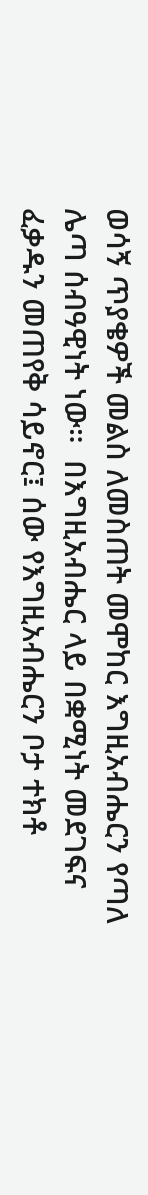ወሳኝ ጥያቄዎች መልስ ለመስጠት መሞከር እግዚአብሔርን የጣለ ሌጣ ሰብዓዊነት ነው።  በእግዚአብሔር ላይ በቋሚነት መደገፍና ፈቃዱን መጠየቅ ሳይኖር፤ ሰው የእግዚአብሔርን ቦታ ተክቶ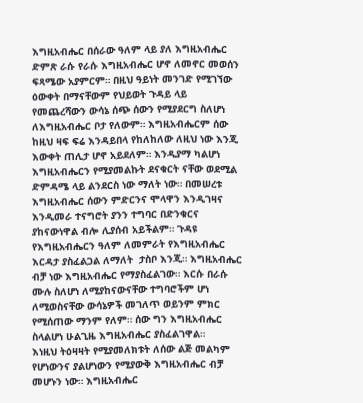እግዚአብሔር በሰራው ዓለም ላይ ያለ እግዚአብሔር ድምጽ ራሱ የራሱ እግዚአብሔር ሆኖ ለመኖር መወሰን ፍጻሜው አያምርም። በዚህ ዓይነት መንገድ የሚገኘው ዕውቀት በማናቸውም የህይወት ጉዳይ ላይ የመጨረሻውን ውሳኔ ሰጭ ሰውን የሚያደርግ ስለሆነ ለእግዚአብሔር ቦታ የለውም። እግዚአብሔርም ሰው ከዚህ ዛፍ ፍሬ እንዳይበላ የከለከለው ለዚህ ነው እንጂ እውቀት ጠሊታ ሆኖ አይደለም። እንዲያማ ካልሆነ እግዚአብሔርን የሚያመልኩት ደናቁርት ናቸው ወደሚል ድምዳሜ ላይ ልንደርስ ነው ማለት ነው። በመሠረቱ እግዚአብሔር ሰውን ምድርንና ሞላዋን እንዲገዛና እንዲመራ ተናግሮት ያንን ተግባር በድንቁርና ያከናውነዋል ብሎ ሊያሰብ አይችልም። ጉዳዩ የእግዚአብሔርን ዓለም ለመምራት የእግዚአብሔር እርዳታ ያስፈልጋል ለማለት  ታስቦ እንጂ። እግዚአብሔር ብቻ ነው እግዚአብሔር የማያስፈልገው። እርሱ በራሱ ሙሉ ስለሆነ ለሚያከናውናቸው ተግባሮችም ሆነ ለሚወስናቸው ውሳኔዎች መገለጥ ወይንም ምክር የሚሰጠው ማንም የለም። ሰው ግን እግዚአብሔር ስላልሆነ ሁልጊዜ እግዚአብሔር ያስፈልገዋል።
እነዚህ ትዕዛዛት የሚያመለክቱት ለሰው ልጅ መልካም የሆነውንና ያልሆነውን የሚያውቅ እግዚአብሔር ብቻ መሆኑን ነው። እግዚአብሔር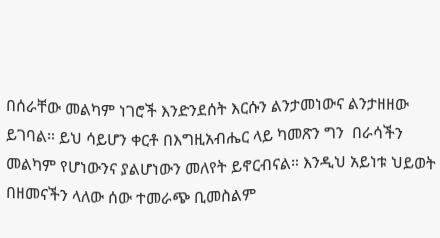በሰራቸው መልካም ነገሮች እንድንደሰት እርሱን ልንታመነውና ልንታዘዘው ይገባል። ይህ ሳይሆን ቀርቶ በእግዚአብሔር ላይ ካመጽን ግን  በራሳችን መልካም የሆነውንና ያልሆነውን መለየት ይኖርብናል። እንዲህ አይነቱ ህይወት በዘመናችን ላለው ሰው ተመራጭ ቢመስልም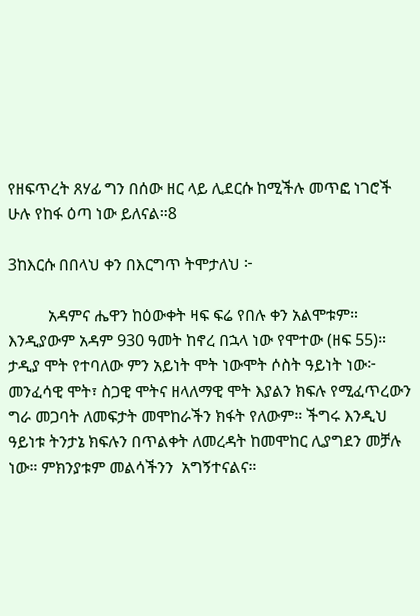የዘፍጥረት ጸሃፊ ግን በሰው ዘር ላይ ሊደርሱ ከሚችሉ መጥፎ ነገሮች ሁሉ የከፋ ዕጣ ነው ይለናል።8

3ከእርሱ በበላህ ቀን በእርግጥ ትሞታለህ ፦

          አዳምና ሔዋን ከዕውቀት ዛፍ ፍሬ የበሉ ቀን አልሞቱም። እንዲያውም አዳም 930 ዓመት ከኖረ በኋላ ነው የሞተው (ዘፍ 55)። ታዲያ ሞት የተባለው ምን አይነት ሞት ነውሞት ሶስት ዓይነት ነው፦ መንፈሳዊ ሞት፣ ስጋዊ ሞትና ዘላለማዊ ሞት እያልን ክፍሉ የሚፈጥረውን ግራ መጋባት ለመፍታት መሞከራችን ክፋት የለውም። ችግሩ እንዲህ ዓይነቱ ትንታኔ ክፍሉን በጥልቀት ለመረዳት ከመሞከር ሊያግደን መቻሉ ነው። ምክንያቱም መልሳችንን  አግኝተናልና።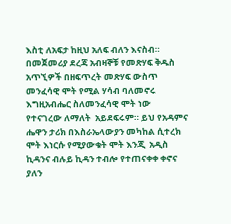እስቲ ለአፍታ ከዚህ አለፍ ብለን እናስብ። በመጀመሪያ ደረጃ አብዛኞቹ የመጽሃፍ ቅዱስ አጥኚዎች በዘፍጥረት መጽሃፍ ውስጥ መንፈሳዊ ሞት የሚል ሃሳብ ባለመኖሩ እግዚአብሔር ስለመንፈሳዊ ሞት ነው የተናገረው ለማለት  አይደፍሩም። ይህ የአዳምና ሔዋን ታሪክ በእስራኤላውያን መካከል ሲተረክ ሞት እነርሱ የሚያውቁት ሞት እንጂ  አዲስ ኪዳንና ብሉይ ኪዳን ተብሎ የተጠናቀቀ ቀኖና ያለን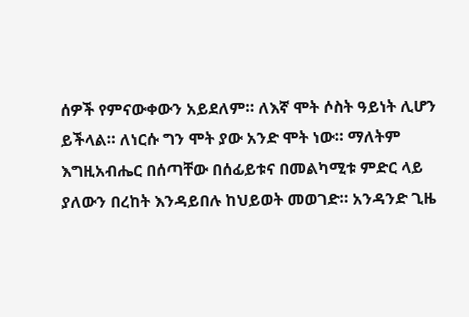ሰዎች የምናውቀውን አይደለም። ለእኛ ሞት ሶስት ዓይነት ሊሆን ይችላል። ለነርሱ ግን ሞት ያው አንድ ሞት ነው። ማለትም እግዚአብሔር በሰጣቸው በሰፊይቱና በመልካሚቱ ምድር ላይ ያለውን በረከት እንዳይበሉ ከህይወት መወገድ። አንዳንድ ጊዜ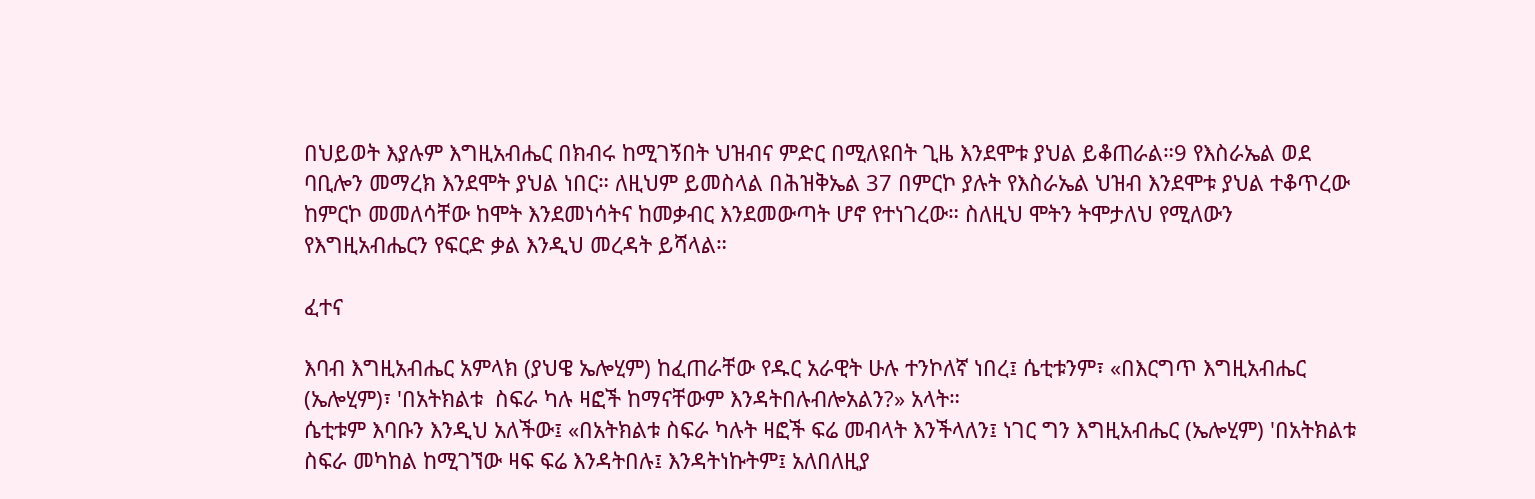በህይወት እያሉም እግዚአብሔር በክብሩ ከሚገኝበት ህዝብና ምድር በሚለዩበት ጊዜ እንደሞቱ ያህል ይቆጠራል።9 የእስራኤል ወደ  ባቢሎን መማረክ እንደሞት ያህል ነበር። ለዚህም ይመስላል በሕዝቅኤል 37 በምርኮ ያሉት የእስራኤል ህዝብ እንደሞቱ ያህል ተቆጥረው ከምርኮ መመለሳቸው ከሞት እንደመነሳትና ከመቃብር እንደመውጣት ሆኖ የተነገረው። ስለዚህ ሞትን ትሞታለህ የሚለውን የእግዚአብሔርን የፍርድ ቃል እንዲህ መረዳት ይሻላል።

ፈተና

እባብ እግዚአብሔር አምላክ (ያህዌ ኤሎሂም) ከፈጠራቸው የዱር አራዊት ሁሉ ተንኮለኛ ነበረ፤ ሴቲቱንም፣ «በእርግጥ እግዚአብሔር (ኤሎሂም)፣ 'በአትክልቱ  ስፍራ ካሉ ዛፎች ከማናቸውም እንዳትበሉብሎአልን?» አላት።
ሴቲቱም እባቡን እንዲህ አለችው፤ «በአትክልቱ ስፍራ ካሉት ዛፎች ፍሬ መብላት እንችላለን፤ ነገር ግን እግዚአብሔር (ኤሎሂም) 'በአትክልቱ ስፍራ መካከል ከሚገኘው ዛፍ ፍሬ እንዳትበሉ፤ እንዳትነኩትም፤ አለበለዚያ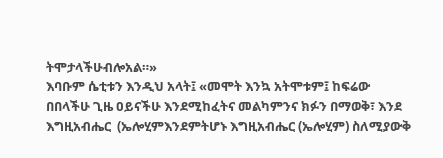ትሞታላችሁብሎአል።»
እባቡም ሴቲቱን እንዲህ አላት፤ «መሞት እንኳ አትሞቱም፤ ከፍሬው በበላችሁ ጊዜ ዐይናችሁ እንደሚከፈትና መልካምንና ክፉን በማወቅ፣ እንደ እግዚአብሔር  (ኤሎሂምእንደምትሆኑ እግዚአብሔር (ኤሎሂም) ስለሚያውቅ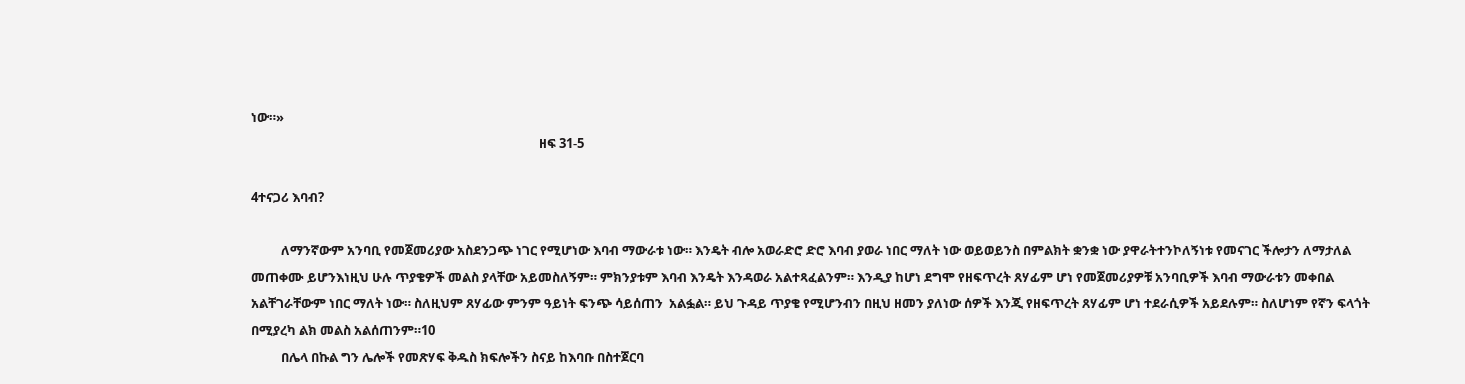ነው።»
                                                                                                ዘፍ 31-5

4ተናጋሪ እባብ?

          ለማንኛውም አንባቢ የመጀመሪያው አስደንጋጭ ነገር የሚሆነው እባብ ማውራቱ ነው። እንዴት ብሎ አወራድሮ ድሮ እባብ ያወራ ነበር ማለት ነው ወይወይንስ በምልክት ቋንቋ ነው ያዋራትተንኮለኝነቱ የመናገር ችሎታን ለማታለል መጠቀሙ ይሆንእነዚህ ሁሉ ጥያቄዎች መልስ ያላቸው አይመስለኝም። ምክንያቱም እባብ እንዴት እንዳወራ አልተጻፈልንም። እንዲያ ከሆነ ደግሞ የዘፍጥረት ጸሃፊም ሆነ የመጀመሪያዎቹ አንባቢዎች እባብ ማውራቱን መቀበል አልቸገራቸውም ነበር ማለት ነው። ስለዚህም ጸሃፊው ምንም ዓይነት ፍንጭ ሳይሰጠን  አልፏል። ይህ ጉዳይ ጥያቄ የሚሆንብን በዚህ ዘመን ያለነው ሰዎች እንጂ የዘፍጥረት ጸሃፊም ሆነ ተደራሲዎች አይደሉም። ስለሆነም የኛን ፍላጎት በሚያረካ ልክ መልስ አልሰጠንም።10
          በሌላ በኩል ግን ሌሎች የመጽሃፍ ቅዱስ ክፍሎችን ስናይ ከእባቡ በስተጀርባ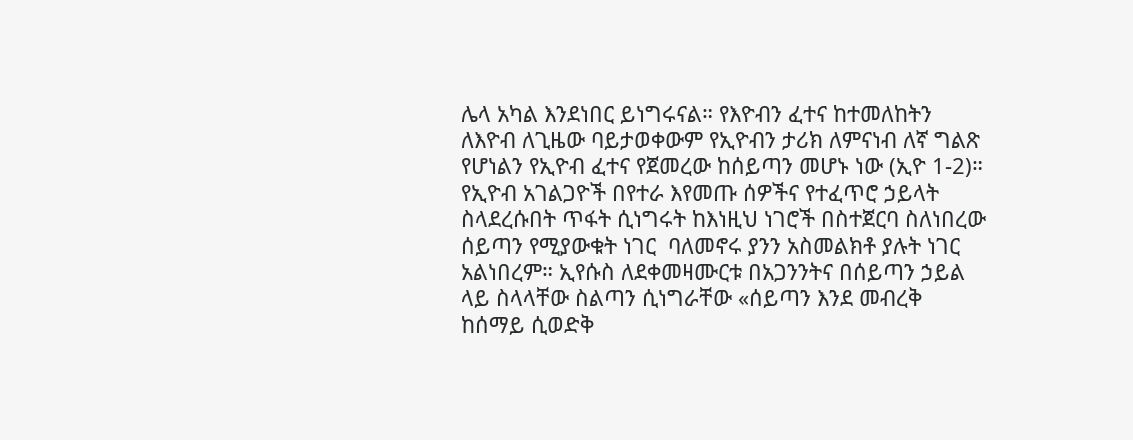ሌላ አካል እንደነበር ይነግሩናል። የእዮብን ፈተና ከተመለከትን ለእዮብ ለጊዜው ባይታወቀውም የኢዮብን ታሪክ ለምናነብ ለኛ ግልጽ የሆነልን የኢዮብ ፈተና የጀመረው ከሰይጣን መሆኑ ነው (ኢዮ 1-2)። የኢዮብ አገልጋዮች በየተራ እየመጡ ሰዎችና የተፈጥሮ ኃይላት ስላደረሱበት ጥፋት ሲነግሩት ከእነዚህ ነገሮች በስተጀርባ ስለነበረው ሰይጣን የሚያውቁት ነገር  ባለመኖሩ ያንን አስመልክቶ ያሉት ነገር አልነበረም። ኢየሱስ ለደቀመዛሙርቱ በአጋንንትና በሰይጣን ኃይል ላይ ስላላቸው ስልጣን ሲነግራቸው «ሰይጣን እንደ መብረቅ ከሰማይ ሲወድቅ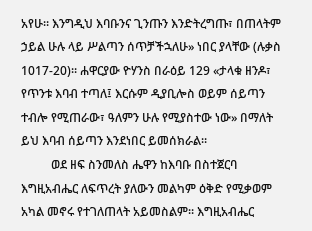አየሁ። እንግዲህ እባቡንና ጊንጡን እንድትረግጡ፣ በጠላትም ኃይል ሁሉ ላይ ሥልጣን ሰጥቻችኋለሁ» ነበር ያላቸው (ሉቃስ 1017-20)። ሐዋርያው ዮሃንስ በራዕይ 129 «ታላቁ ዘንዶ፣ የጥንቱ እባብ ተጣለ፤ እርሱም ዲያቢሎስ ወይም ሰይጣን ተብሎ የሚጠራው፣ ዓለምን ሁሉ የሚያስተው ነው» በማለት ይህ እባብ ሰይጣን እንደነበር ይመሰክራል።
          ወደ ዘፍ ስንመለስ ሔዋን ከእባቡ በስተጀርባ እግዚአብሔር ለፍጥረት ያለውን መልካም ዕቅድ የሚቃወም አካል መኖሩ የተገለጠላት አይመስልም። እግዚአብሔር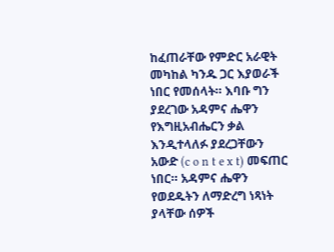ከፈጠራቸው የምድር አራዊት መካከል ካንዱ ጋር እያወራች ነበር የመሰላት። እባቡ ግን ያደረገው አዳምና ሔዋን የእግዚአብሔርን ቃል እንዲተላለፉ ያደረጋቸውን  አውድ (c o n t e x t) መፍጠር ነበር። አዳምና ሔዋን የወደዱትን ለማድረግ ነጻነት ያላቸው ሰዎች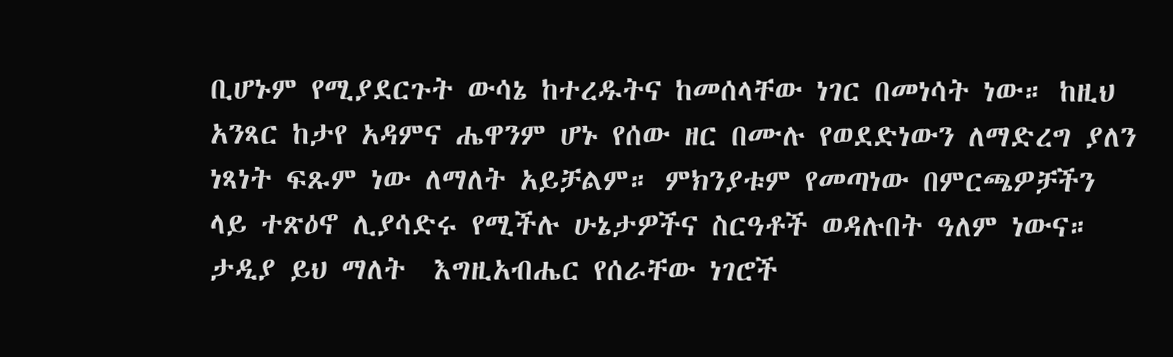ቢሆኑም የሚያደርጉት ውሳኔ ከተረዱትና ከመሰላቸው ነገር በመነሳት ነው። ከዚህ አንጻር ከታየ አዳምና ሔዋንም ሆኑ የሰው ዘር በሙሉ የወደድነውን ለማድረግ ያለን ነጻነት ፍጹም ነው ለማለት አይቻልም። ምክንያቱም የመጣነው በምርጫዎቻችን ላይ ተጽዕኖ ሊያሳድሩ የሚችሉ ሁኔታዎችና ስርዓቶች ወዳሉበት ዓለም ነውና። ታዲያ ይህ ማለት  እግዚአብሔር የሰራቸው ነገሮች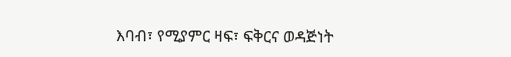እባብ፣ የሚያምር ዛፍ፣ ፍቅርና ወዳጅነት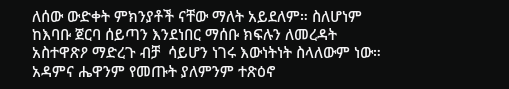ለሰው ውድቀት ምክንያቶች ናቸው ማለት አይደለም። ስለሆነም ከእባቡ ጀርባ ሰይጣን እንደነበር ማሰቡ ክፍሉን ለመረዳት አስተዋጽዖ ማድረጉ ብቻ  ሳይሆን ነገሩ እውነትነት ስላለውም ነው። አዳምና ሔዋንም የመጡት ያለምንም ተጽዕኖ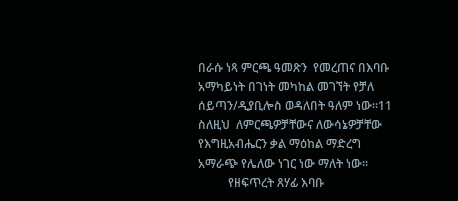በራሱ ነጻ ምርጫ ዓመጽን  የመረጠና በእባቡ አማካይነት በገነት መካከል መገኘት የቻለ ሰይጣን/ዲያቢሎስ ወዳለበት ዓለም ነው።11 ስለዚህ  ለምርጫዎቻቸውና ለውሳኔዎቻቸው የእግዚአብሔርን ቃል ማዕከል ማድረግ አማራጭ የሌለው ነገር ነው ማለት ነው።
          የዘፍጥረት ጸሃፊ እባቡ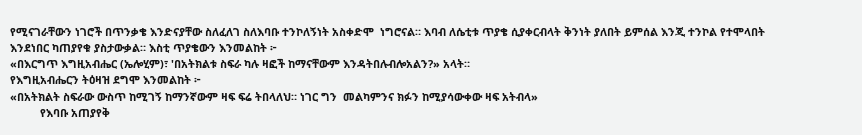የሚናገራቸውን ነገሮች በጥንቃቄ እንድናያቸው ስለፈለገ ስለእባቡ ተንኮለኝነት አስቀድሞ  ነግሮናል። እባብ ለሴቲቱ ጥያቄ ሲያቀርብላት ቅንነት ያለበት ይምሰል እንጂ ተንኮል የተሞላበት እንደነበር ካጠያየቁ ያስታውቃል። እስቲ ጥያቄውን እንመልከት ፦
«በእርግጥ እግዚአብሔር (ኤሎሂም)፣ 'በአትክልቱ ስፍራ ካሉ ዛፎች ከማናቸውም እንዳትበሉብሎአልን?» አላት።
የእግዚአብሔርን ትዕዛዝ ደግሞ እንመልከት ፦
«በአትክልት ስፍራው ውስጥ ከሚገኝ ከማንኛውም ዛፍ ፍሬ ትበላለህ። ነገር ግን  መልካምንና ክፉን ከሚያሳውቀው ዛፍ አትብላ»
          የእባቡ አጠያየቅ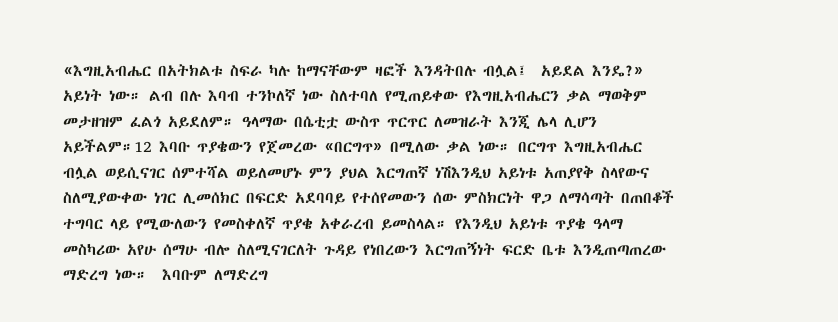«እግዚአብሔር በአትክልቱ ስፍራ ካሉ ከማናቸውም ዛፎች እንዳትበሉ ብሏል፤  አይደል እንዴ?» አይነት ነው። ልብ በሉ እባብ ተንኮለኛ ነው ስለተባለ የሚጠይቀው የእግዚአብሔርን ቃል ማወቅም መታዘዝም ፈልጎ አይደለም። ዓላማው በሴቲቷ ውስጥ ጥርጥር ለመዝራት እንጂ ሌላ ሊሆን አይችልም።12 እባቡ ጥያቄውን የጀመረው «በርግጥ» በሚለው ቃል ነው። በርግጥ እግዚአብሔር ብሏል ወይሲናገር ሰምተሻል ወይለመሆኑ ምን ያህል እርግጠኛ ነሽእንዲህ አይነቱ አጠያየቅ ስላየውና ስለሚያውቀው ነገር ሊመሰክር በፍርድ አደባባይ የተሰየመውን ሰው ምስክርነት ዋጋ ለማሳጣት በጠበቆች ተግባር ላይ የሚውለውን የመስቀለኛ ጥያቄ አቀራረብ ይመስላል። የእንዲህ አይነቱ ጥያቄ ዓላማ መስካሪው አየሁ ሰማሁ ብሎ ስለሚናገርለት ጉዳይ የነበረውን እርግጠኝነት ፍርድ ቤቱ እንዲጠጣጠረው ማድረግ ነው።  እባቡም ለማድረግ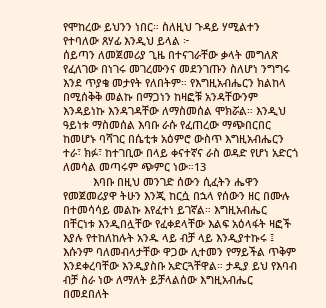የሞከረው ይህንን ነበር። ስለዚህ ጉዳይ ሃሚልተን የተባለው ጸሃፊ እንዲህ ይላል ፦
ሰይጣን ለመጀመሪያ ጊዜ በተናገራቸው ቃላት መግለጽ የፈለገው በነገሩ መገረሙንና መደንገጡን ስለሆነ ንግግሩ እንደ ጥያቄ መታየት የለበትም። የእግዚአብሔርን ክልከላ በሚሰቅቅ መልኩ በማጋነን ከዛፎቹ አንዳቸውንም እንዳይነኩ እንዳገዳቸው ለማስመሰል ሞክሯል። እንዲህ ዓይነቱ ማስመሰል እባቡ ራሱ የፈጠረው ማጭበርበር ከመሆኑ ባሻገር በሴቲቱ አዕምሮ ውስጥ እግዚአብሔርን ተራ፣ ክፉ፣ ከተገቢው በላይ ቀናተኛና ራስ ወዳድ የሆነ አድርጎ ለመሳል መጣሩም ጭምር ነው።13
          እባቡ በዚህ መንገድ ሰውን ሲፈትን ሔዋን የመጀመሪያዋ ትሁን እንጂ ከርሷ በኋላ የሰውን ዘር በሙሉ በተመሳሳይ መልኩ እየፈተነ ይገኛል። እግዚአብሔር በቸርነቱ እንዲበሏቸው የፈቀደላቸው እልፍ አዕላፋት ዛፎች  እያሉ የተከለከሉት አንዱ ላይ ብቻ ላይ እንዲያተኩሩ ፤ እሱንም ባለመብላታቸው ዋጋው ሊተመን የማይችል ጥቅም እንደቀረባቸው እንዲያስቡ አድርጓቸዋል። ታዲያ ይህ የእባብ ብቻ ስራ ነው ለማለት ይቻላልሰው እግዚአብሔር በመደበለት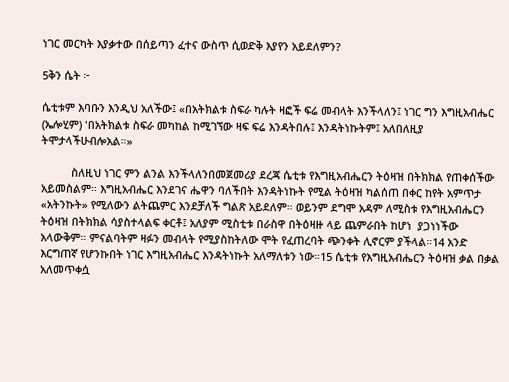ነገር መርካት እያቃተው በሰይጣን ፈተና ውስጥ ሲወድቅ እያየን አይደለምን?

5ቅን ሴት ፦

ሴቲቱም እባቡን እንዲህ አለችው፤ «በአትክልቱ ስፍራ ካሉት ዛፎች ፍሬ መብላት እንችላለን፤ ነገር ግን እግዚአብሔር (ኤሎሂም) 'በአትክልቱ ስፍራ መካከል ከሚገኘው ዛፍ ፍሬ እንዳትበሉ፤ እንዳትነኩትም፤ አለበለዚያ ትሞታላችሁብሎአል።»

          ስለዚህ ነገር ምን ልንል እንችላለንበመጀመሪያ ደረጃ ሴቲቱ የእግዚአብሔርን ትዕዛዝ በትክክል የጠቀሰችው አይመስልም። እግዚአብሔር እንደገና ሔዋን ባለችበት እንዳትነኩት የሚል ትዕዛዝ ካልሰጠ በቀር ከየት አምጥታ «አትንኩት» የሚለውን ልትጨምር እንደቻለች ግልጽ አይደለም። ወይንም ደግሞ አዳም ለሚስቱ የእግዚአብሔርን ትዕዛዝ በትክክል ሳያስተላልፍ ቀርቶ፤ አለያም ሚስቲቱ በራስዋ በትዕዛዙ ላይ ጨምራበት ከሆነ  ያጋነነችው አላውቅም። ምናልባትም ዛፉን መብላት የሚያስከትለው ሞት የፈጠረባት ጭንቀት ሊኖርም ያችላል።14 አንድ እርግጠኛ የሆንኩበት ነገር እግዚአብሔር እንዳትነኩት አለማለቱን ነው።15 ሴቲቱ የእግዚአብሔርን ትዕዛዝ ቃል በቃል አለመጥቀሷ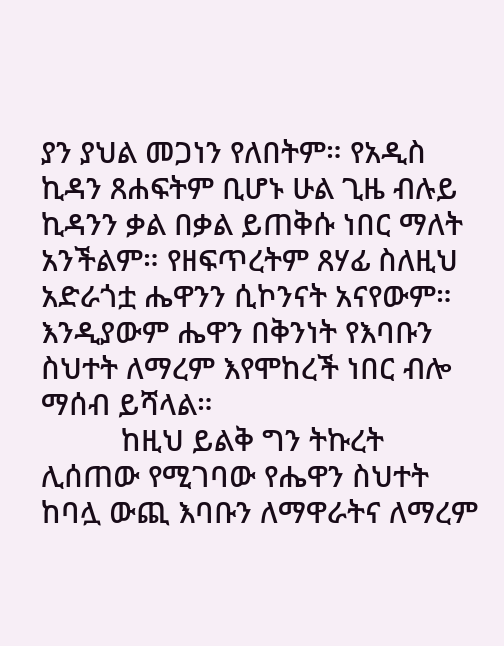ያን ያህል መጋነን የለበትም። የአዲስ ኪዳን ጸሐፍትም ቢሆኑ ሁል ጊዜ ብሉይ ኪዳንን ቃል በቃል ይጠቅሱ ነበር ማለት አንችልም። የዘፍጥረትም ጸሃፊ ስለዚህ አድራጎቷ ሔዋንን ሲኮንናት አናየውም። እንዲያውም ሔዋን በቅንነት የእባቡን ስህተት ለማረም እየሞከረች ነበር ብሎ ማሰብ ይሻላል።
          ከዚህ ይልቅ ግን ትኩረት ሊሰጠው የሚገባው የሔዋን ስህተት ከባሏ ውጪ እባቡን ለማዋራትና ለማረም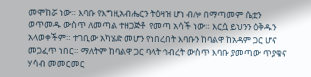መሞከሯ ነው። እባቡ የእግዚአብሔርን ትዕዛዝ ሆነ ብሎ በማጣመም ሴቷን ወጥመዱ ውስጥ ለመጣል ተዘጋጅቶ  የመጣ አሳች ነው። እርሷ ይህንን ዕቅዱን አላወቀችም። ተገቢው አካሄድ መሆን የነበረበት እባቡን ከባልዋ ከአዳም ጋር ሆና መጋፈጥ ነበር። ማለትም ከባልዋ ጋር ባላት ኅብረት ውስጥ እባቡ ያመጣው ጥያቄና ሃሳብ መመርመር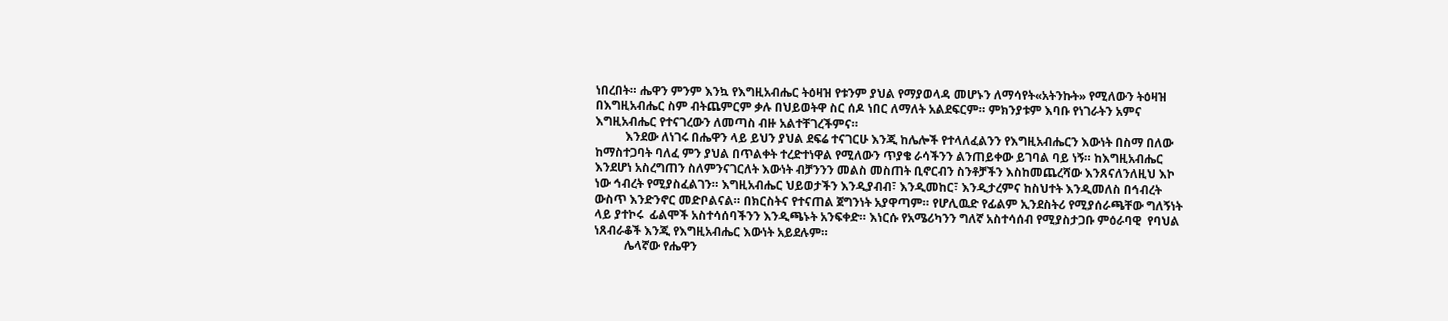ነበረበት። ሔዋን ምንም እንኳ የእግዚአብሔር ትዕዛዝ የቱንም ያህል የማያወላዳ መሆኑን ለማሳየት«አትንኩት» የሚለውን ትዕዛዝ በእግዚአብሔር ስም ብትጨምርም ቃሉ በህይወትዋ ስር ሰዶ ነበር ለማለት አልደፍርም። ምክንያቱም እባቡ የነገራትን አምና እግዚአብሔር የተናገረውን ለመጣስ ብዙ አልተቸገረችምና።
          እንደው ለነገሩ በሔዋን ላይ ይህን ያህል ደፍሬ ተናገርሁ እንጂ ከሌሎች የተላለፈልንን የእግዚአብሔርን እውነት በስማ በለው ከማስተጋባት ባለፈ ምን ያህል በጥልቀት ተረድተነዋል የሚለውን ጥያቄ ራሳችንን ልንጠይቀው ይገባል ባይ ነኝ። ከእግዚአብሔር እንደሆነ አስረግጠን ስለምንናገርለት እውነት ብቻንንን መልስ መስጠት ቢኖርብን ስንቶቻችን እስከመጨረሻው እንጸናለንለዚህ እኮ ነው ኅብረት የሚያስፈልገን። እግዚአብሔር ህይወታችን እንዲያብብ፣ እንዲመከር፣ እንዲታረምና ከስህተት እንዲመለስ በኅብረት ውስጥ እንድንኖር መድቦልናል። በክርስትና የተናጠል ጀግንነት አያዋጣም። የሆሊዉድ የፊልም ኢንደስትሪ የሚያሰራጫቸው ግለኝነት ላይ ያተኮሩ  ፊልሞች አስተሳሰባችንን እንዲጫኑት አንፍቀድ። እነርሱ የአሜሪካንን ግለኛ አስተሳሰብ የሚያስታጋቡ ምዕራባዊ  የባህል ነጸብራቆች እንጂ የእግዚአብሔር እውነት አይደሉም።
          ሌላኛው የሔዋን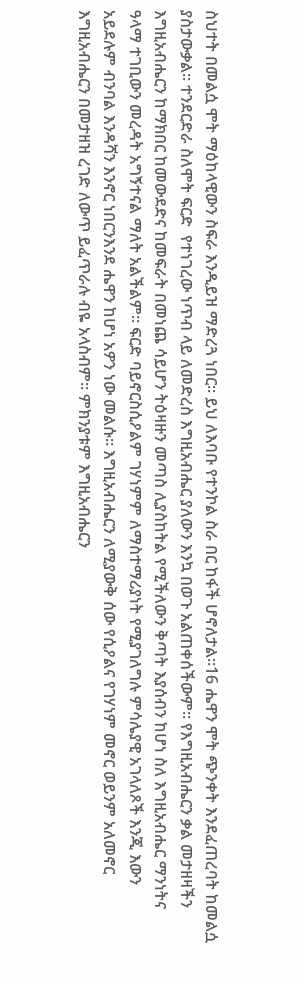ስህተት በመልሷ ሞት ማዕከላዊውን ስፍራ እንዲይዝ ማድረጓ ነበር። ይህ ለእባቡ የተንኮል ስራ በር ከፋች ሆኖለታል።16 ሔዋን ሞት ጭንቀት እንደፈጠረባት ከመልሷ ያስታውቃል። ተንደርድራ ስለሞት ፍርድ  የተነገረው ነጥብ ላይ ለመድረስ እግዚአብሔር ያለውን እንኳ በወጉ አልጠቀሰችውም። የእግዚአብሔርን ቃል መታዘዛችን እግዚአብሔርን ከማክበር ከመውደድና ከመፍራት በመነጨ ሳይሆን ትዕዛዙን መጣስ ሊያስከትል የሚችለውን ቅጣት እያሰብን ከሆነ ስለ እግዚአብሔር ማንነትና ዓላማ ተገቢውን መረዳት አግኝተናል ማለት አልችልም። ፍርድ ባይኖርስሲዖልም ገሃነምም ለማስተማሪያነት የሚያገለግሉ ምሳሌያዊ አገላለጾች እንጂ እውን  አይደሉም ብንባል እንዳሻን እንኖር ነበርንእንደ ሔዋን ከሆነ አዎን ነው መልሱ። እግዚአብሔርን ለሚያውቅ ሰው የሲዖልና የገሃነም መኖር ወይንም አለመኖር እግዚአብሔርን በመታዘዝ ረገድ ለውጥ ይፈጥራሉ ብዬ አላስብም። ምክንያቱም እግዚአብሔርን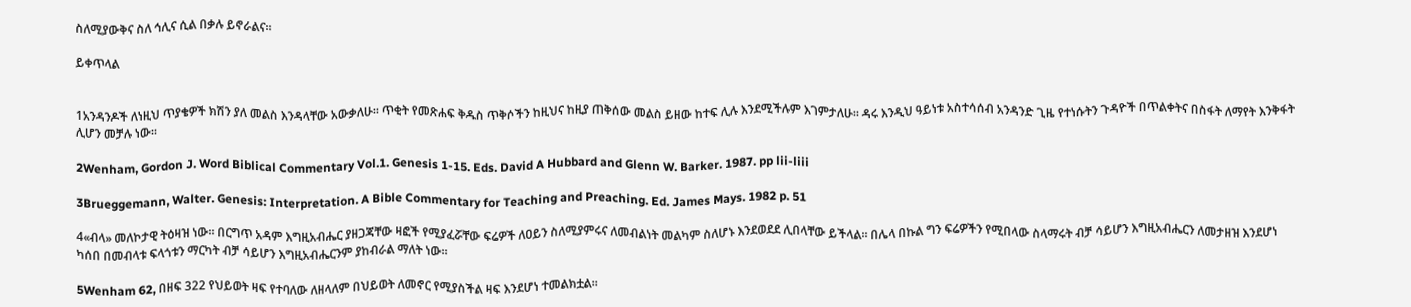ስለሚያውቅና ስለ ኅሊና ሲል በቃሉ ይኖራልና።

ይቀጥላል


1አንዳንዶች ለነዚህ ጥያቄዎች ክሽን ያለ መልስ እንዳላቸው አውቃለሁ። ጥቂት የመጽሐፍ ቅዱስ ጥቅሶችን ከዚህና ከዚያ ጠቅሰው መልስ ይዘው ከተፍ ሊሉ እንደሚችሉም እገምታለሁ። ዳሩ እንዲህ ዓይነቱ አስተሳሰብ አንዳንድ ጊዜ የተነሱትን ጉዳዮች በጥልቀትና በስፋት ለማየት እንቅፋት ሊሆን መቻሉ ነው።

2Wenham, Gordon J. Word Biblical Commentary Vol.1. Genesis 1-15. Eds. David A Hubbard and Glenn W. Barker. 1987. pp lii-liii

3Brueggemann, Walter. Genesis: Interpretation. A Bible Commentary for Teaching and Preaching. Ed. James Mays. 1982 p. 51

4«ብላ» መለኮታዊ ትዕዛዝ ነው። በርግጥ አዳም እግዚአብሔር ያዘጋጃቸው ዛፎች የሚያፈሯቸው ፍሬዎች ለዐይን ስለሚያምሩና ለመብልነት መልካም ስለሆኑ እንደወደደ ሊበላቸው ይችላል። በሌላ በኩል ግን ፍሬዎችን የሚበላው ስላማሩት ብቻ ሳይሆን እግዚአብሔርን ለመታዘዝ እንደሆነ ካሰበ በመብላቱ ፍላጎቱን ማርካት ብቻ ሳይሆን እግዚአብሔርንም ያከብራል ማለት ነው።

5Wenham 62, በዘፍ 322 የህይወት ዛፍ የተባለው ለዘላለም በህይወት ለመኖር የሚያስችል ዛፍ እንደሆነ ተመልክቷል።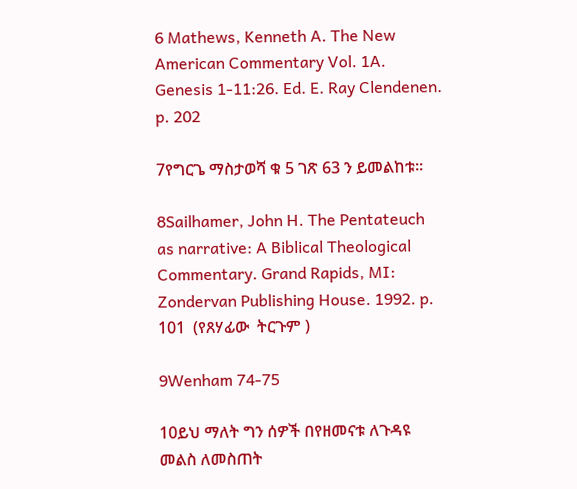6 Mathews, Kenneth A. The New American Commentary Vol. 1A. Genesis 1-11:26. Ed. E. Ray Clendenen. p. 202

7የግርጌ ማስታወሻ ቁ 5 ገጽ 63 ን ይመልከቱ።

8Sailhamer, John H. The Pentateuch as narrative: A Biblical Theological Commentary. Grand Rapids, MI: Zondervan Publishing House. 1992. p. 101  (የጸሃፊው  ትርጉም )

9Wenham 74-75

10ይህ ማለት ግን ሰዎች በየዘመናቱ ለጉዳዩ መልስ ለመስጠት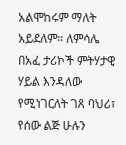አልሞከሩም ማለት አይደለም። ለምሳሌ በአፈ ታሪኮች ምትሃታዊ ሃይል እንዳለው የሚነገርለት ገጸ ባህሪ፣ የሰው ልጅ ሁሉን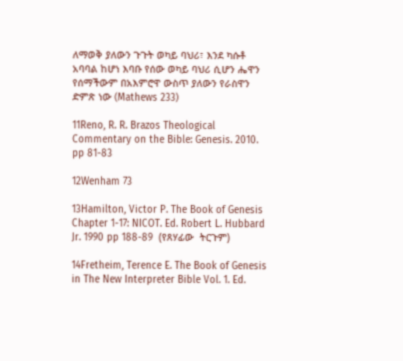ለማወቅ ያለውን ጉጉት ወካይ ባህሪ፣ እንደ ካሱቶ አባባል ከሆነ እባቡ የሰው ወካይ ባህሪ ሲሆን ሔዋን የሰማችውም በአእምሮዋ ውስጥ ያለውን የራስዋን ድምጽ ነው (Mathews 233)

11Reno, R. R. Brazos Theological Commentary on the Bible: Genesis. 2010. pp 81-83

12Wenham 73

13Hamilton, Victor P. The Book of Genesis Chapter 1-17: NICOT. Ed. Robert L. Hubbard Jr. 1990 pp 188-89  (የጸሃፊው  ትርጉም)

14Fretheim, Terence E. The Book of Genesis in The New Interpreter Bible Vol. 1. Ed.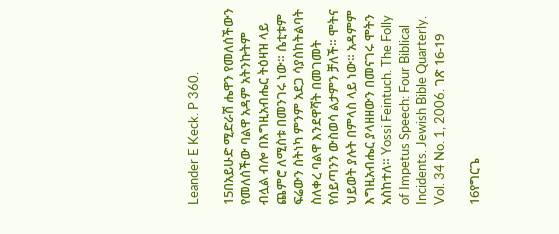Leander E Keck. P 360.

15በአይሁድ ሚድራሽ ሔዋን የመለሰችውን የመለሰችው ባልዋ አዳም አትንኩትም ብሏል ብሎ በእግዚአብሔር ትዕዛዝ ላይ ጨምሮ ለሚስቱ በመንገሩ ነው። ሴቲቱም ፍሬውን ስትነካ ምንም አደጋ ሳያስከትልባት ስለቀረ ባልዋ እንደዋሻት በመገመት የሰይጣንን ውስወሳ ልታምን ቻለች። ሞትና ህይወት ያሉት በምላስ ላይ ነው። አዳምም እግዚአብሔር ያላዘዘውን በመናገሩ ሞትን አስከተለ። Yossi Feintuch. The Folly of Impetus Speech: Four Biblical Incidents. Jewish Bible Quarterly. Vol. 34 No. 1, 2006. ገጽ 16-19

16የግርጌ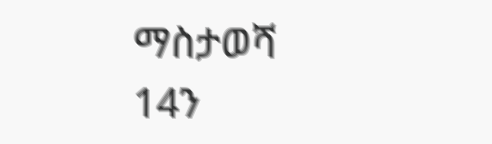ማስታወሻ 14ን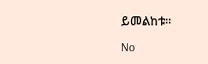ይመልከቱ።

No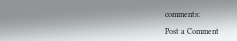comments:

Post a Comment